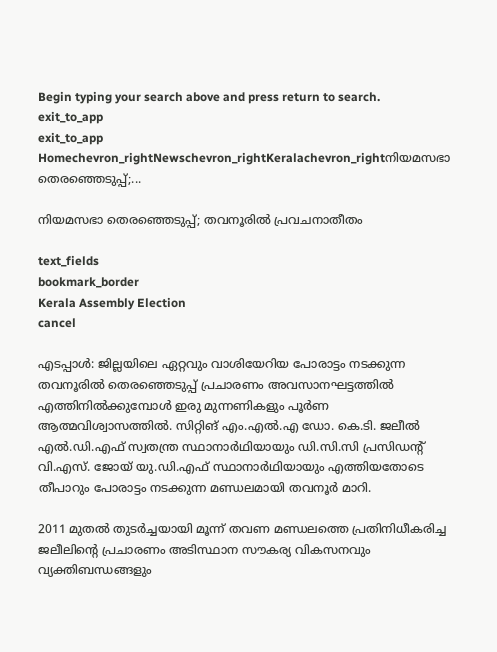Begin typing your search above and press return to search.
exit_to_app
exit_to_app
Homechevron_rightNewschevron_rightKeralachevron_rightനിയമസഭാ തെരഞ്ഞെടുപ്പ്;...

നിയമസഭാ തെരഞ്ഞെടുപ്പ്; തവനൂരിൽ പ്രവചനാതീതം

text_fields
bookmark_border
Kerala Assembly Election
cancel

എടപ്പാൾ: ജില്ലയിലെ ഏറ്റവും വാശിയേറിയ പോരാട്ടം നടക്കുന്ന തവനൂരിൽ തെരഞ്ഞെടുപ്പ് പ്രചാരണം അവസാനഘട്ടത്തിൽ എത്തിനിൽക്കുമ്പോൾ ഇരു മുന്നണികളും പൂർണ ആത്മവിശ്വാസത്തിൽ. സിറ്റിങ് എം.എൽ.എ ഡോ. കെ.ടി. ജലീൽ എൽ.ഡി.എഫ് സ്വതന്ത്ര സ്ഥാനാർഥിയായും ഡി.സി.സി പ്രസിഡന്‍റ് വി.എസ്. ജോയ് യു.ഡി.എഫ് സ്ഥാനാർഥിയായും എത്തിയതോടെ തീപാറും പോരാട്ടം നടക്കുന്ന മണ്ഡലമായി തവനൂർ മാറി.

2011 മുതൽ തുടർച്ചയായി മൂന്ന് തവണ മണ്ഡലത്തെ പ്രതിനിധീകരിച്ച ജലീലിന്‍റെ പ്രചാരണം അടിസ്ഥാന സൗകര്യ വികസനവും വ്യക്തിബന്ധങ്ങളും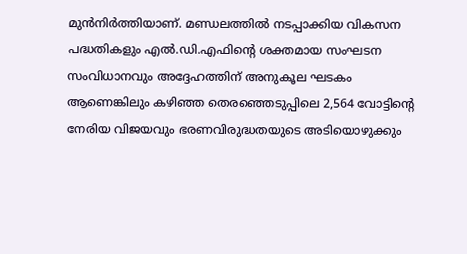മുൻനിർത്തിയാണ്. മണ്ഡലത്തിൽ നടപ്പാക്കിയ വികസന പദ്ധതികളും എൽ.ഡി.എഫിന്റെ ശക്തമായ സംഘടന സംവിധാനവും അദ്ദേഹത്തിന് അനുകൂല ഘടകം ആണെങ്കിലും കഴിഞ്ഞ തെരഞ്ഞെടുപ്പിലെ 2,564 വോട്ടിന്‍റെ നേരിയ വിജയവും ഭരണവിരുദ്ധതയുടെ അടിയൊഴുക്കും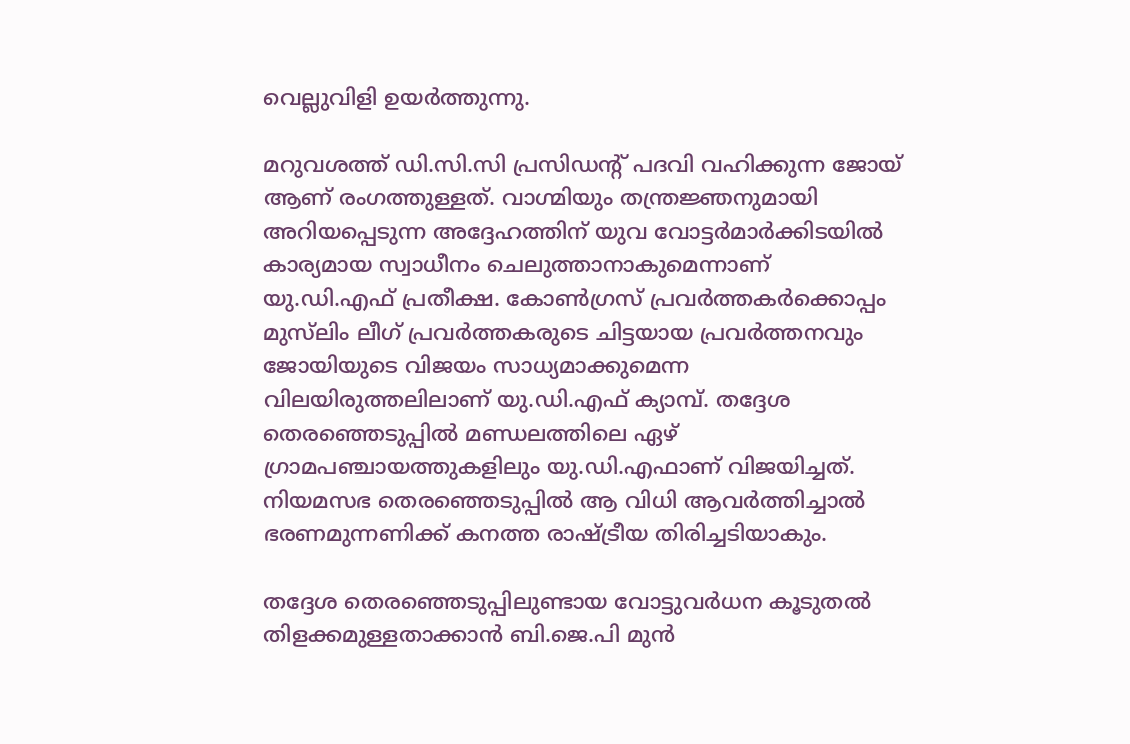വെല്ലുവിളി ഉയർത്തുന്നു.

മറുവശത്ത് ഡി.സി.സി പ്രസിഡന്‍റ് പദവി വഹിക്കുന്ന ജോയ് ആണ് രംഗത്തുള്ളത്. വാഗ്മിയും തന്ത്രജ്ഞനുമായി അറിയപ്പെടുന്ന അദ്ദേഹത്തിന് യുവ വോട്ടർമാർക്കിടയിൽ കാര്യമായ സ്വാധീനം ചെലുത്താനാകുമെന്നാണ് യു.ഡി.എഫ് പ്രതീക്ഷ. കോൺഗ്രസ് പ്രവർത്തകർക്കൊപ്പം മുസ്‌ലിം ലീഗ് പ്രവർത്തകരുടെ ചിട്ടയായ പ്രവർത്തനവും ജോയിയുടെ വിജയം സാധ‍്യമാക്കുമെന്ന വിലയിരുത്തലിലാണ് യു.ഡി.എഫ് ക്യാമ്പ്. തദ്ദേശ തെരഞ്ഞെടുപ്പിൽ മണ്ഡലത്തിലെ ഏഴ് ഗ്രാമപഞ്ചായത്തുകളിലും യു.ഡി.എഫാണ് വിജയിച്ചത്. നിയമസഭ തെരഞ്ഞെടുപ്പിൽ ആ വിധി ആവർത്തിച്ചാൽ ഭരണമുന്നണിക്ക് കനത്ത രാഷ്ട്രീയ തിരിച്ചടിയാകും.

തദ്ദേശ തെരഞ്ഞെടുപ്പിലുണ്ടായ വോട്ടുവർധന കൂടുതൽ തിളക്കമുള്ളതാക്കാൻ ബി.ജെ.പി മുൻ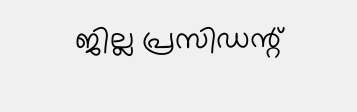ജില്ല പ്രസിഡന്റ്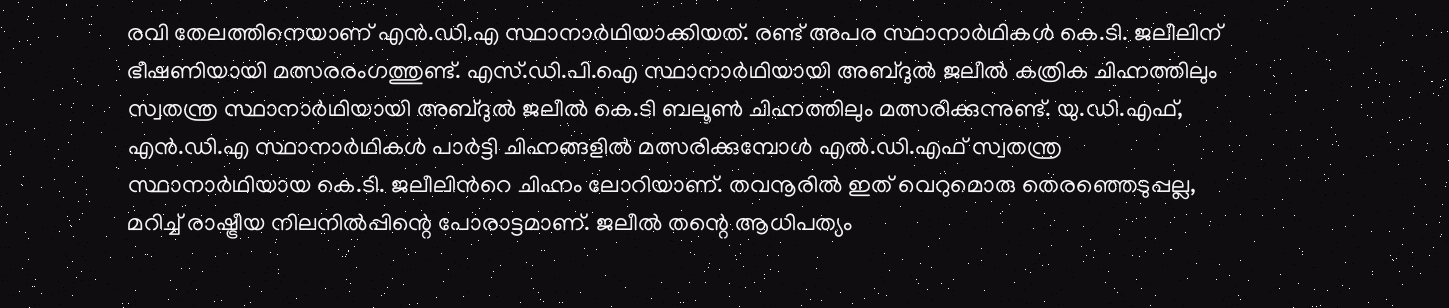രവി തേലത്തിനെയാണ് എൻ.ഡി.എ സ്ഥാനാർഥിയാക്കിയത്. രണ്ട് അപര സ്ഥാനാർഥികൾ കെ.ടി. ജലീലിന് ഭീഷണിയായി മത്സരരംഗത്തുണ്ട്. എസ്.ഡി.പി.ഐ സ്ഥാനാർഥിയായി അബ്ദുൽ ജലീൽ കത്രിക ചിഹ്നത്തിലും സ്വതന്ത്ര സ്ഥാനാർഥിയായി അബ്ദുൽ ജലീൽ കെ.ടി ബലൂൺ ചിഹ്നത്തിലും മത്സരിക്കുന്നുണ്ട്. യു.ഡി.എഫ്, എൻ.ഡി.എ സ്ഥാനാർഥികൾ പാർട്ടി ചിഹ്നങ്ങളിൽ മത്സരിക്കുമ്പോൾ എൽ.ഡി.എഫ് സ്വതന്ത്ര സ്ഥാനാർഥിയായ കെ.ടി. ജലീലിന്‍റെ ചിഹ്നം ലോറിയാണ്. തവനൂരിൽ ഇത് വെറുമൊരു തെരഞ്ഞെടുപ്പല്ല, മറിച്ച് രാഷ്ട്രീയ നിലനിൽപ്പിന്റെ പോരാട്ടമാണ്. ജലീൽ തന്റെ ആധിപത്യം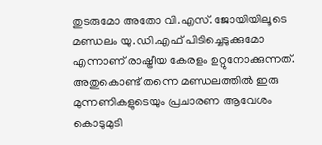തുടരുമോ അതോ വി.എസ്. ജോയിയിലൂടെ മണ്ഡലം യു.ഡി.എഫ് പിടിച്ചെടുക്കുമോ എന്നാണ് രാഷ്ട്രീയ കേരളം ഉറ്റുനോക്കുന്നത്. അതുകൊണ്ട് തന്നെ മണ്ഡലത്തിൽ ഇരു മുന്നണികളുടെയും പ്രചാരണ ആവേശം കൊടുമുടി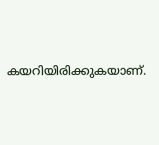കയറിയിരിക്കുകയാണ്.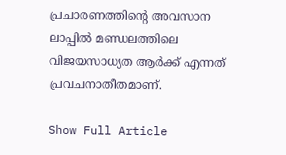പ്രചാരണത്തിന്‍റെ അവസാന ലാപ്പിൽ മണ്ഡലത്തിലെ വിജയസാധ‍്യത ആർക്ക് എന്നത് പ്രവചനാതീതമാണ്.

Show Full Article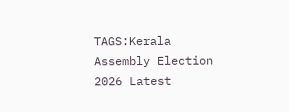TAGS:Kerala Assembly Election 2026 Latest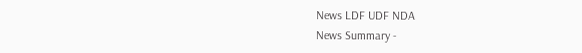News LDF UDF NDA
News Summary -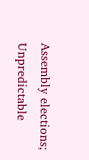Assembly elections; Unpredictable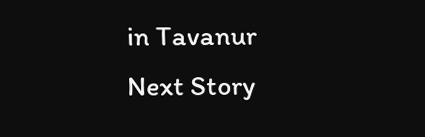in Tavanur
Next Story